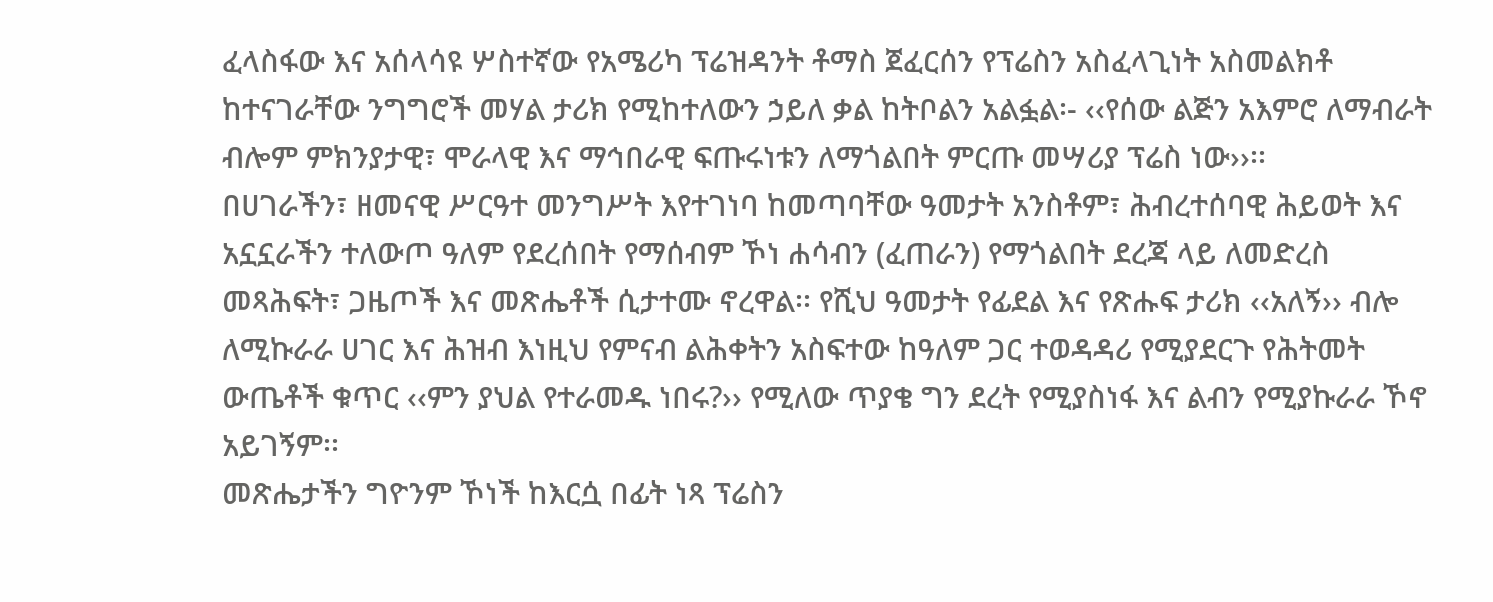ፈላስፋው እና አሰላሳዩ ሦስተኛው የአሜሪካ ፕሬዝዳንት ቶማስ ጀፈርሰን የፕሬስን አስፈላጊነት አስመልክቶ ከተናገራቸው ንግግሮች መሃል ታሪክ የሚከተለውን ኃይለ ቃል ከትቦልን አልፏል፡- ‹‹የሰው ልጅን አእምሮ ለማብራት ብሎም ምክንያታዊ፣ ሞራላዊ እና ማኅበራዊ ፍጡሩነቱን ለማጎልበት ምርጡ መሣሪያ ፕሬስ ነው››፡፡
በሀገራችን፣ ዘመናዊ ሥርዓተ መንግሥት እየተገነባ ከመጣባቸው ዓመታት አንስቶም፣ ሕብረተሰባዊ ሕይወት እና አኗኗራችን ተለውጦ ዓለም የደረሰበት የማሰብም ኾነ ሐሳብን (ፈጠራን) የማጎልበት ደረጃ ላይ ለመድረስ መጻሕፍት፣ ጋዜጦች እና መጽሔቶች ሲታተሙ ኖረዋል፡፡ የሺህ ዓመታት የፊደል እና የጽሑፍ ታሪክ ‹‹አለኝ›› ብሎ ለሚኩራራ ሀገር እና ሕዝብ እነዚህ የምናብ ልሕቀትን አስፍተው ከዓለም ጋር ተወዳዳሪ የሚያደርጉ የሕትመት ውጤቶች ቁጥር ‹‹ምን ያህል የተራመዱ ነበሩ?›› የሚለው ጥያቄ ግን ደረት የሚያስነፋ እና ልብን የሚያኩራራ ኾኖ አይገኝም፡፡
መጽሔታችን ግዮንም ኾነች ከእርሷ በፊት ነጻ ፕሬስን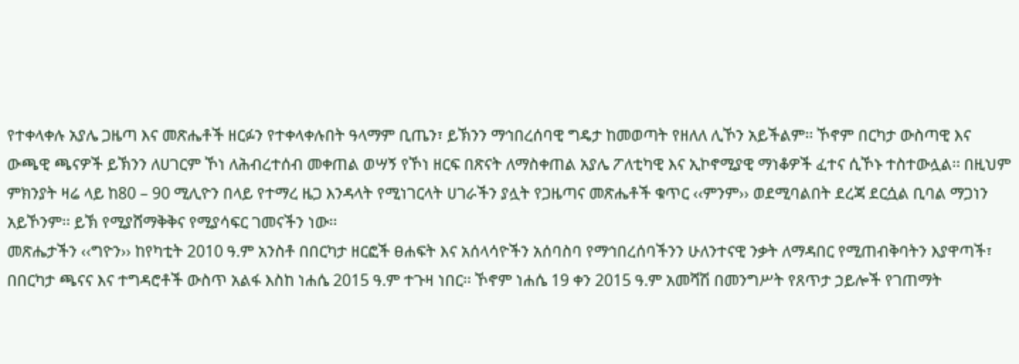የተቀላቀሉ አያሌ ጋዜጣ እና መጽሔቶች ዘርፉን የተቀላቀሉበት ዓላማም ቢጤን፣ ይኽንን ማኅበረሰባዊ ግዴታ ከመወጣት የዘለለ ሊኾን አይችልም፡፡ ኾኖም በርካታ ውስጣዊ እና ውጫዊ ጫናዎች ይኽንን ለሀገርም ኾነ ለሕብረተሰብ መቀጠል ወሣኝ የኾነ ዘርፍ በጽናት ለማስቀጠል አያሌ ፖለቲካዊ እና ኢኮኖሚያዊ ማነቆዎች ፈተና ሲኾኑ ተስተውሏል፡፡ በዚህም ምክንያት ዛሬ ላይ ከ80 – 90 ሚሊዮን በላይ የተማረ ዜጋ እንዳላት የሚነገርላት ሀገራችን ያሏት የጋዜጣና መጽሔቶች ቁጥር ‹‹ምንም›› ወደሚባልበት ደረጃ ደርሷል ቢባል ማጋነን አይኾንም፡፡ ይኽ የሚያሸማቅቅና የሚያሳፍር ገመናችን ነው፡፡
መጽሔታችን ‹‹ግዮን›› ከየካቲት 2010 ዓ.ም አንስቶ በበርካታ ዘርፎች ፀሐፍት እና አሰላሳዮችን አሰባስባ የማኅበረሰባችንን ሁለንተናዊ ንቃት ለማዳበር የሚጠብቅባትን እያዋጣች፣ በበርካታ ጫናና እና ተግዳሮቶች ውስጥ አልፋ እስከ ነሐሴ 2015 ዓ.ም ተጉዛ ነበር፡፡ ኾኖም ነሐሴ 19 ቀን 2015 ዓ.ም አመሻሽ በመንግሥት የጸጥታ ኃይሎች የገጠማት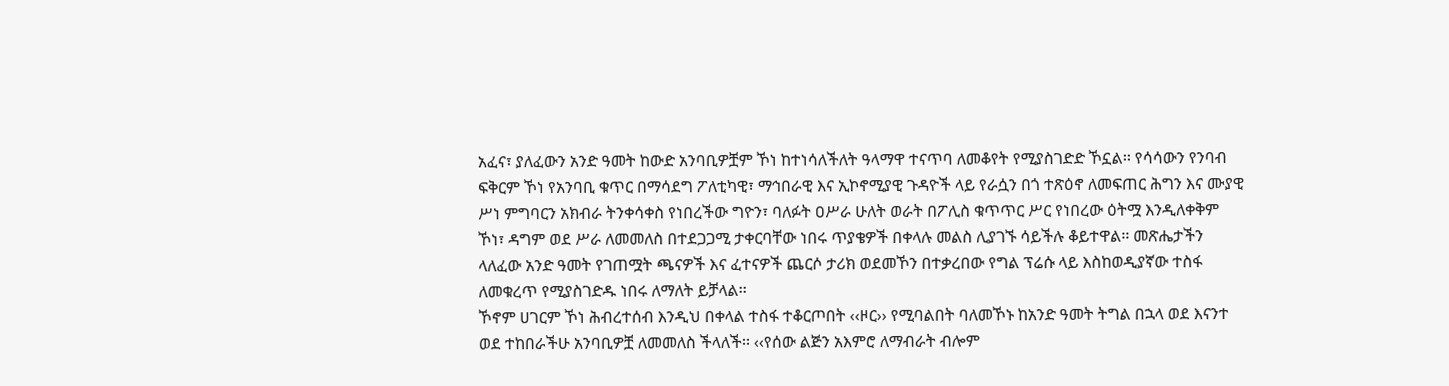አፈና፣ ያለፈውን አንድ ዓመት ከውድ አንባቢዎቿም ኾነ ከተነሳለችለት ዓላማዋ ተናጥባ ለመቆየት የሚያስገድድ ኾኗል፡፡ የሳሳውን የንባብ ፍቅርም ኾነ የአንባቢ ቁጥር በማሳደግ ፖለቲካዊ፣ ማኅበራዊ እና ኢኮኖሚያዊ ጉዳዮች ላይ የራሷን በጎ ተጽዕኖ ለመፍጠር ሕግን እና ሙያዊ ሥነ ምግባርን አክብራ ትንቀሳቀስ የነበረችው ግዮን፣ ባለፉት ዐሥራ ሁለት ወራት በፖሊስ ቁጥጥር ሥር የነበረው ዕትሟ እንዲለቀቅም ኾነ፣ ዳግም ወደ ሥራ ለመመለስ በተደጋጋሚ ታቀርባቸው ነበሩ ጥያቄዎች በቀላሉ መልስ ሊያገኙ ሳይችሉ ቆይተዋል፡፡ መጽሔታችን ላለፈው አንድ ዓመት የገጠሟት ጫናዎች እና ፈተናዎች ጨርሶ ታሪክ ወደመኾን በተቃረበው የግል ፕሬሱ ላይ እስከወዲያኛው ተስፋ ለመቁረጥ የሚያስገድዱ ነበሩ ለማለት ይቻላል፡፡
ኾኖም ሀገርም ኾነ ሕብረተሰብ እንዲህ በቀላል ተስፋ ተቆርጦበት ‹‹ዞር›› የሚባልበት ባለመኾኑ ከአንድ ዓመት ትግል በኋላ ወደ እናንተ ወደ ተከበራችሁ አንባቢዎቿ ለመመለስ ችላለች፡፡ ‹‹የሰው ልጅን አእምሮ ለማብራት ብሎም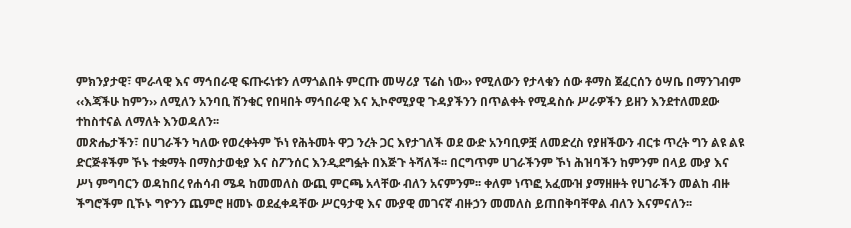ምክንያታዊ፣ ሞራላዊ እና ማኅበራዊ ፍጡሩነቱን ለማጎልበት ምርጡ መሣሪያ ፕሬስ ነው›› የሚለውን የታላቁን ሰው ቶማስ ጀፈርሰን ዕሣቤ በማንገብም ‹‹እጃችሁ ከምን›› ለሚለን አንባቢ ሽንቁር የበዛበት ማኅበራዊ እና ኢኮኖሚያዊ ጉዳያችንን በጥልቀት የሚዳስሱ ሥራዎችን ይዘን እንደተለመደው ተከስተናል ለማለት እንወዳለን፡፡
መጽሔታችን፣ በሀገራችን ካለው የወረቀትም ኾነ የሕትመት ዋጋ ንረት ጋር እየታገለች ወደ ውድ አንባቢዎቿ ለመድረስ የያዘችውን ብርቱ ጥረት ግን ልዩ ልዩ ድርጅቶችም ኾኑ ተቋማት በማስታወቂያ እና ስፖንሰር እንዲደግፏት በእጅጉ ትሻለች፡፡ በርግጥም ሀገራችንም ኾነ ሕዝባችን ከምንም በላይ ሙያ እና ሥነ ምግባርን ወዳከበረ የሐሳብ ሜዳ ከመመለስ ውጪ ምርጫ አላቸው ብለን አናምንም፡፡ ቀለም ነጥፎ አፈሙዝ ያማዘዙት የሀገራችን መልከ ብዙ ችግሮችም ቢኾኑ ግዮንን ጨምሮ ዘመኑ ወደፈቀዳቸው ሥርዓታዊ እና ሙያዊ መገናኛ ብዙኃን መመለስ ይጠበቅባቸዋል ብለን እናምናለን፡፡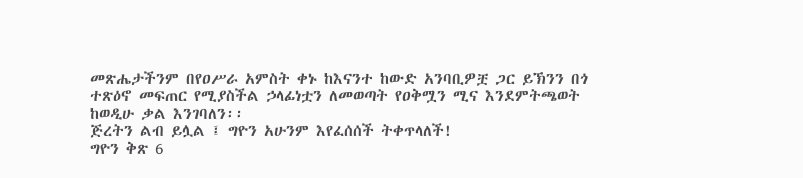መጽሔታችንም በየዐሥራ አምስት ቀኑ ከእናንተ ከውድ አንባቢዎቿ ጋር ይኽንን በጎ ተጽዕኖ መፍጠር የሚያስችል ኃላፊነቷን ለመወጣት የዐቅሟን ሚና እንደምትጫወት ከወዲሁ ቃል እንገባለን፡፡
ጅረትን ልብ ይሏል ፤ ግዮን አሁንም እየፈሰሰች ትቀጥላለች!
ግዮን ቅጽ 6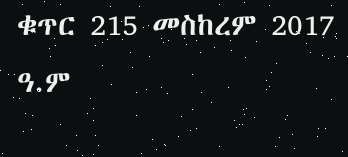ቁጥር 215 መስከረም 2017 ዓ.ም